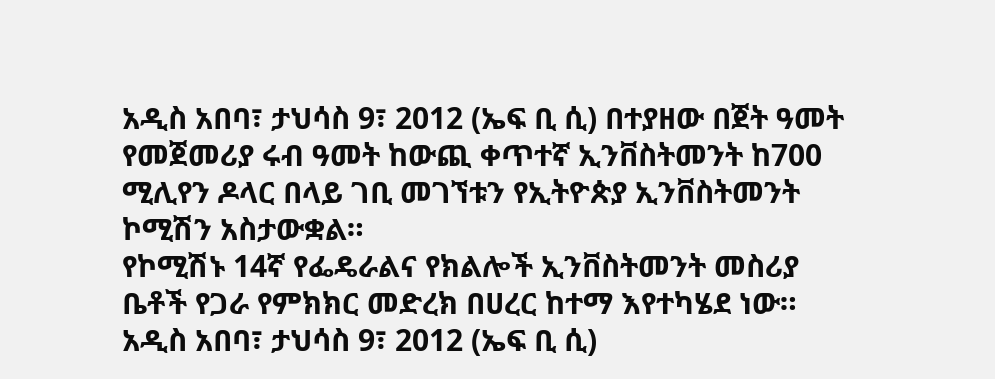አዲስ አበባ፣ ታህሳስ 9፣ 2012 (ኤፍ ቢ ሲ) በተያዘው በጀት ዓመት የመጀመሪያ ሩብ ዓመት ከውጪ ቀጥተኛ ኢንቨስትመንት ከ700 ሚሊየን ዶላር በላይ ገቢ መገኘቱን የኢትዮጵያ ኢንቨስትመንት ኮሚሽን አስታውቋል።
የኮሚሽኑ 14ኛ የፌዴራልና የክልሎች ኢንቨስትመንት መስሪያ ቤቶች የጋራ የምክክር መድረክ በሀረር ከተማ እየተካሄደ ነው።
አዲስ አበባ፣ ታህሳስ 9፣ 2012 (ኤፍ ቢ ሲ)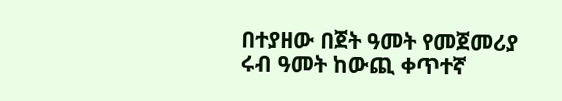በተያዘው በጀት ዓመት የመጀመሪያ ሩብ ዓመት ከውጪ ቀጥተኛ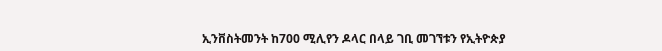ኢንቨስትመንት ከ700 ሚሊየን ዶላር በላይ ገቢ መገኘቱን የኢትዮጵያ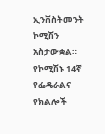ኢንቨስትመንት ኮሚሽን አስታውቋል።
የኮሚሽኑ 14ኛ የፌዴራልና የክልሎች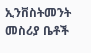ኢንቨስትመንት መስሪያ ቤቶች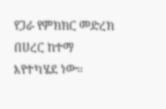የጋራ የምክክር መድረክ በሀረር ከተማ እየተካሄደ ነው።